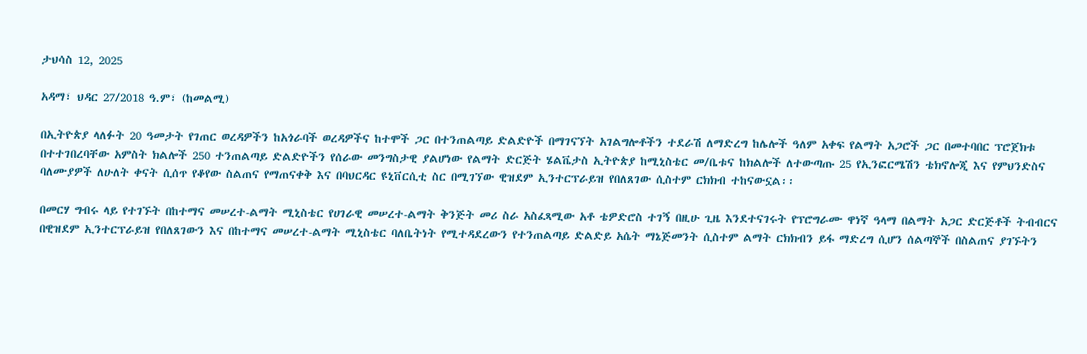ታህሳስ 12, 2025

አዳማ፣ ህዳር 27/2018 ዓ.ም፣ (ከመልሚ)

በኢትዮጵያ ላለፉት 20 ዓመታት የገጠር ወረዳዎችን ከአጎራባች ወረዳዎችና ከተሞች ጋር በተንጠልጣይ ድልድዮች በማገናኘት አገልግሎቶችን ተደራሽ ለማድረግ ከሌሎች ዓለም አቀፍ የልማት አጋሮች ጋር በመተባበር ፕሮጀክቱ በተተገበረባቸው አምስት ክልሎች 250 ተንጠልጣይ ድልድዮችን የሰራው መንግስታዊ ያልሆነው የልማት ድርጅት ሄልቬታስ ኢትዮጵያ ከሚኒስቴር መ/ቤቱና ከክልሎች ለተውጣጡ 25 የኢንፎርሜሽን ቴክኖሎጂ እና የምህንድስና ባለሙያዎች ለሁለት ቀናት ሲሰጥ የቆየው ስልጠና የማጠናቀቅ እና በባህርዳር ዩኒቨርሲቲ ስር በሚገኘው ዊዝደም ኢንተርፕራይዝ የበለጸገው ሲስተም ርክክብ ተከናውኗል፡፡

በመርሃ ግብሩ ላይ የተገኙት በከተማና መሠረተ-ልማት ሚኒስቴር የሀገራዊ መሠረተ-ልማት ቅንጅት መሪ ስራ አስፈጻሚው አቶ ቴዎድሮስ ተገኝ በዚሁ ጊዜ እንደተናገሩት የፕሮግራሙ ዋነኛ ዓላማ በልማት አጋር ድርጅቶች ትብብርና በዊዝደም ኢንተርፕራይዝ የበለጸገውን እና በከተማና መሠረተ-ልማት ሚኒስቴር ባለቤትነት የሚተዳደረውን የተንጠልጣይ ድልድይ አሴት ማኔጅመንት ሲስተም ልማት ርክክብን ይፋ ማድረግ ሲሆን ሰልጣኞች በስልጠና ያገኙትን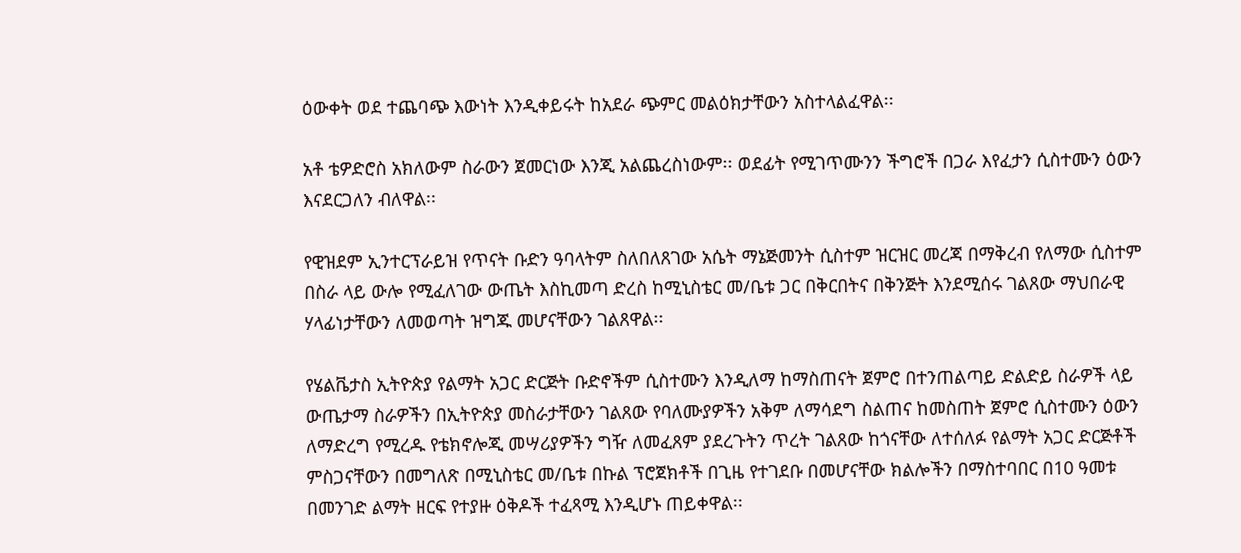ዕውቀት ወደ ተጨባጭ እውነት እንዲቀይሩት ከአደራ ጭምር መልዕክታቸውን አስተላልፈዋል፡፡

አቶ ቴዎድሮስ አክለውም ስራውን ጀመርነው እንጂ አልጨረስነውም፡፡ ወደፊት የሚገጥሙንን ችግሮች በጋራ እየፈታን ሲስተሙን ዕውን እናደርጋለን ብለዋል፡፡

የዊዝደም ኢንተርፕራይዝ የጥናት ቡድን ዓባላትም ስለበለጸገው አሴት ማኔጅመንት ሲስተም ዝርዝር መረጃ በማቅረብ የለማው ሲስተም በስራ ላይ ውሎ የሚፈለገው ውጤት እስኪመጣ ድረስ ከሚኒስቴር መ/ቤቱ ጋር በቅርበትና በቅንጅት እንደሚሰሩ ገልጸው ማህበራዊ ሃላፊነታቸውን ለመወጣት ዝግጁ መሆናቸውን ገልጸዋል፡፡

የሄልቬታስ ኢትዮጵያ የልማት አጋር ድርጅት ቡድኖችም ሲስተሙን እንዲለማ ከማስጠናት ጀምሮ በተንጠልጣይ ድልድይ ስራዎች ላይ ውጤታማ ስራዎችን በኢትዮጵያ መስራታቸውን ገልጸው የባለሙያዎችን አቅም ለማሳደግ ስልጠና ከመስጠት ጀምሮ ሲስተሙን ዕውን ለማድረግ የሚረዱ የቴክኖሎጂ መሣሪያዎችን ግዥ ለመፈጸም ያደረጉትን ጥረት ገልጸው ከጎናቸው ለተሰለፉ የልማት አጋር ድርጅቶች ምስጋናቸውን በመግለጽ በሚኒስቴር መ/ቤቱ በኩል ፕሮጀክቶች በጊዜ የተገደቡ በመሆናቸው ክልሎችን በማስተባበር በ10 ዓመቱ በመንገድ ልማት ዘርፍ የተያዙ ዕቅዶች ተፈጻሚ እንዲሆኑ ጠይቀዋል፡፡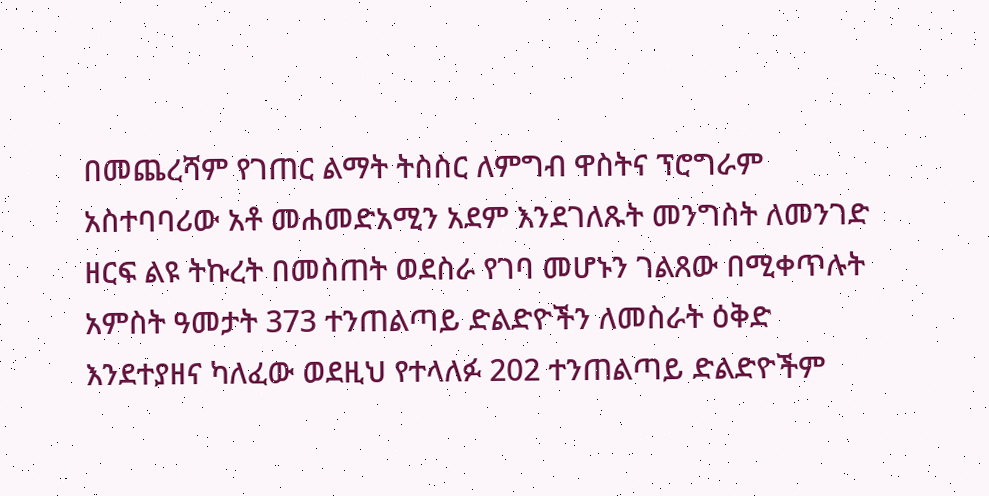በመጨረሻም የገጠር ልማት ትስስር ለምግብ ዋስትና ፕሮግራም አስተባባሪው አቶ መሐመድአሚን አደም እንደገለጹት መንግስት ለመንገድ ዘርፍ ልዩ ትኩረት በመስጠት ወደስራ የገባ መሆኑን ገልጸው በሚቀጥሉት አምስት ዓመታት 373 ተንጠልጣይ ድልድዮችን ለመስራት ዕቅድ እንደተያዘና ካለፈው ወደዚህ የተላለፉ 202 ተንጠልጣይ ድልድዮችም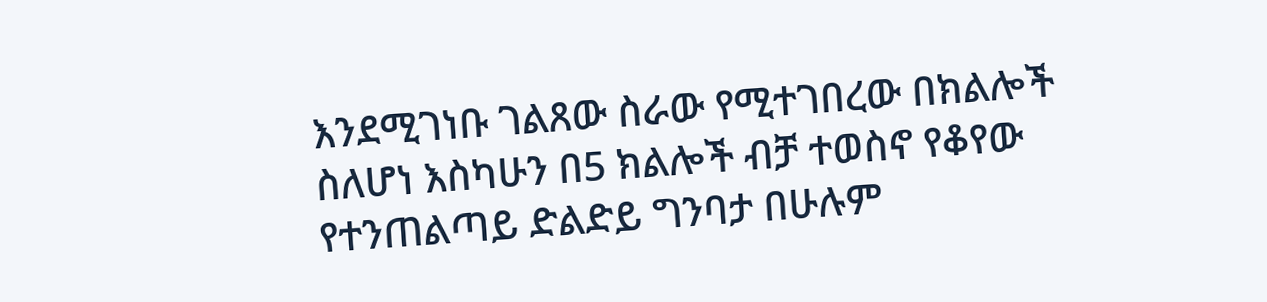እንደሚገነቡ ገልጸው ስራው የሚተገበረው በክልሎች ስለሆነ እስካሁን በ5 ክልሎች ብቻ ተወስኖ የቆየው የተንጠልጣይ ድልድይ ግንባታ በሁሉም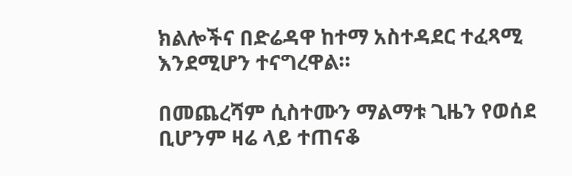ክልሎችና በድሬዳዋ ከተማ አስተዳደር ተፈጻሚ እንደሚሆን ተናግረዋል፡፡

በመጨረሻም ሲስተሙን ማልማቱ ጊዜን የወሰደ ቢሆንም ዛሬ ላይ ተጠናቆ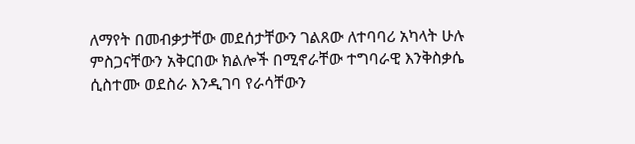ለማየት በመብቃታቸው መደሰታቸውን ገልጸው ለተባባሪ አካላት ሁሉ ምስጋናቸውን አቅርበው ክልሎች በሚኖራቸው ተግባራዊ እንቅስቃሴ ሲስተሙ ወደስራ እንዲገባ የራሳቸውን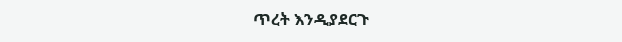ጥረት እንዲያደርጉ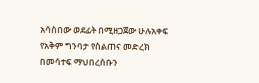አሳስበው ወደፊት በሚዘጋጀው ሁሉአቀፍ የአቅም ግንባታ የስልጠና መድረክ በመሳተፍ ማህበረሰቡን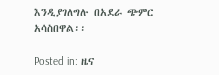እንዲያገለግሉ በአደራ ጭምር አሳስበዋል፡፡

Posted in: ዜና